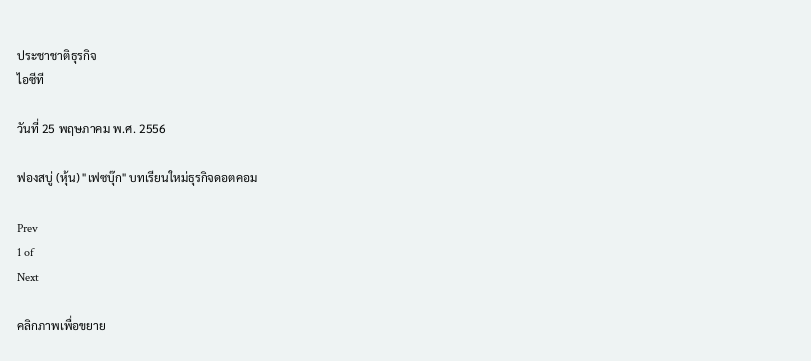ประชาชาติธุรกิจ
ไอซีที

วันที่ 25 พฤษภาคม พ.ศ. 2556

ฟองสบู่ (หุ้น) "เฟซบุ๊ก" บทเรียนใหม่ธุรกิจดอตคอม

Prev
1 of
Next

คลิกภาพเพื่อขยาย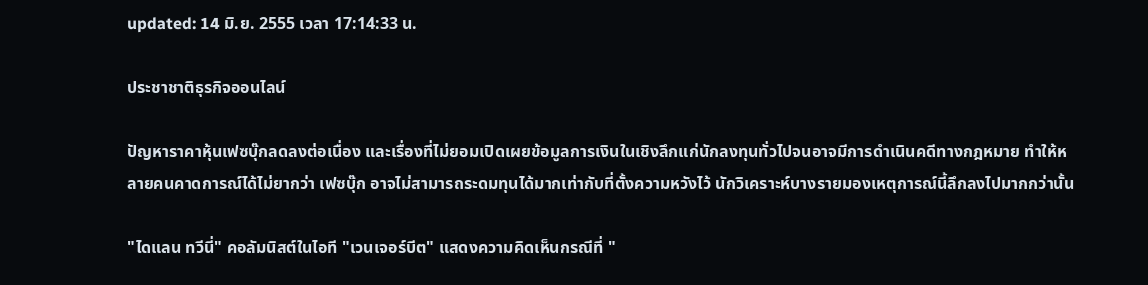updated: 14 มิ.ย. 2555 เวลา 17:14:33 น.

ประชาชาติธุรกิจออนไลน์

ปัญหาราคาหุ้นเฟซบุ๊กลดลงต่อเนื่อง และเรื่องที่ไม่ยอมเปิดเผยข้อมูลการเงินในเชิงลึกแก่นักลงทุนทั่วไปจนอาจมีการดำเนินคดีทางกฎหมาย ทำให้หลายคนคาดการณ์ได้ไม่ยากว่า เฟซบุ๊ก อาจไม่สามารถระดมทุนได้มากเท่ากับที่ตั้งความหวังไว้ นักวิเคราะห์บางรายมองเหตุการณ์นี้ลึกลงไปมากกว่านั้น

"ไดแลน ทวีนี่" คอลัมนิสต์ในไอที "เวนเจอร์บีต" แสดงความคิดเห็นกรณีที่ "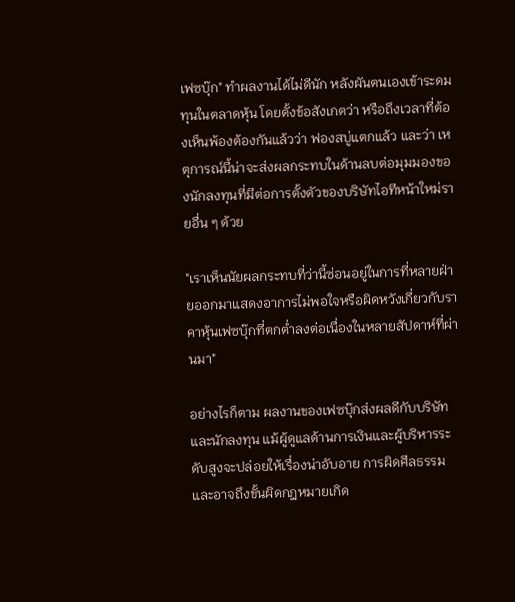เฟซบุ๊ก" ทำผลงานได้ไม่ดีนัก หลังผันตนเองเข้าระดมทุนในตลาดหุ้น โดยตั้งข้อสังเกตว่า หรือถึงเวลาที่ต้องเห็นพ้องต้องกันแล้วว่า ฟองสบู่แตกแล้ว และว่า เหตุการณ์นี้น่าจะส่งผลกระทบในด้านลบต่อมุมมองของนักลงทุนที่มีต่อการตั้งตัวของบริษัทไอทีหน้าใหม่รายอื่น ๆ ด้วย

"เราเห็นนัยผลกระทบที่ว่านี้ซ่อนอยู่ในการที่หลายฝ่ายออกมาแสดงอาการไม่พอใจหรือผิดหวังเกี่ยวกับราคาหุ้นเฟซบุ๊กที่ตกต่ำลงต่อเนื่องในหลายสัปดาห์ที่ผ่านมา"

อย่างไรก็ตาม ผลงานของเฟซบุ๊กส่งผลดีกับบริษัทและนักลงทุน แม้ผู้ดูแลด้านการเงินและผู้บริหารระดับสูงจะปล่อยให้เรื่องน่าอับอาย การผิดศีลธรรม และอาจถึงขั้นผิดกฎหมายเกิด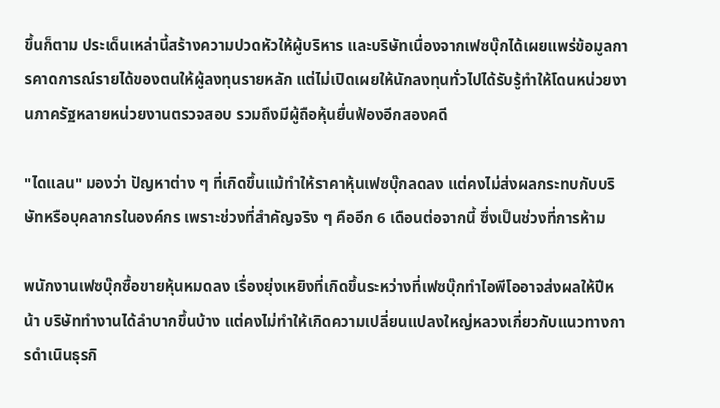ขึ้นก็ตาม ประเด็นเหล่านี้สร้างความปวดหัวให้ผู้บริหาร และบริษัทเนื่องจากเฟซบุ๊กได้เผยแพร่ข้อมูลการคาดการณ์รายได้ของตนให้ผู้ลงทุนรายหลัก แต่ไม่เปิดเผยให้นักลงทุนทั่วไปได้รับรู้ทำให้โดนหน่วยงานภาครัฐหลายหน่วยงานตรวจสอบ รวมถึงมีผู้ถือหุ้นยื่นฟ้องอีกสองคดี

"ไดแลน" มองว่า ปัญหาต่าง ๆ ที่เกิดขึ้นแม้ทำให้ราคาหุ้นเฟซบุ๊กลดลง แต่คงไม่ส่งผลกระทบกับบริษัทหรือบุคลากรในองค์กร เพราะช่วงที่สำคัญจริง ๆ คืออีก 6 เดือนต่อจากนี้ ซึ่งเป็นช่วงที่การห้าม

พนักงานเฟซบุ๊กซื้อขายหุ้นหมดลง เรื่องยุ่งเหยิงที่เกิดขึ้นระหว่างที่เฟซบุ๊กทำไอพีโออาจส่งผลให้ปีหน้า บริษัททำงานได้ลำบากขึ้นบ้าง แต่คงไม่ทำให้เกิดความเปลี่ยนแปลงใหญ่หลวงเกี่ยวกับแนวทางการดำเนินธุรกิ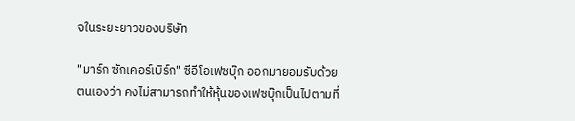จในระยะยาวของบริษัท

"มาร์ก ซักเคอร์เบิร์ก" ซีอีโอเฟซบุ๊ก ออกมายอมรับด้วยตนเองว่า คงไม่สามารถทำให้หุ้นของเฟซบุ๊กเป็นไปตามที่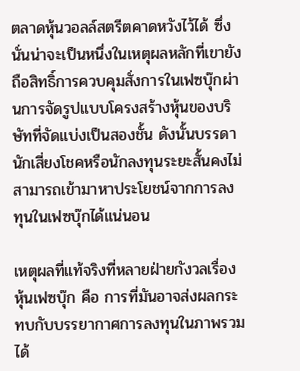ตลาดหุ้นวอลล์สตรีตคาดหวังไว้ได้ ซึ่งนั่นน่าจะเป็นหนึ่งในเหตุผลหลักที่เขายังถือสิทธิ์การควบคุมสั่งการในเฟซบุ๊กผ่านการจัดรูปแบบโครงสร้างหุ้นของบริษัทที่จัดแบ่งเป็นสองชั้น ดังนั้นบรรดานักเสี่ยงโชคหรือนักลงทุนระยะสั้นคงไม่สามารถเข้ามาหาประโยชน์จากการลงทุนในเฟซบุ๊กได้แน่นอน

เหตุผลที่แท้จริงที่หลายฝ่ายกังวลเรื่องหุ้นเฟซบุ๊ก คือ การที่มันอาจส่งผลกระทบกับบรรยากาศการลงทุนในภาพรวมได้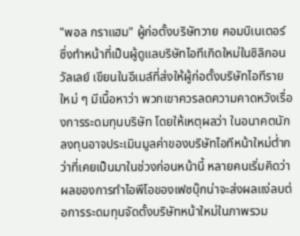"พอล กราแฮม" ผู้ก่อตั้งบริษัทวาย คอมบิเนเตอร์ ซึ่งทำหน้าที่เป็นผู้ดูแลบริษัทไอทีเกิดใหม่ในซิลิกอนวัลเลย์ เขียนในอีเมล์ที่ส่งให้ผู้ก่อตั้งบริษัทไอทีรายใหม่ ๆ มีเนื้อหาว่า พวกเขาควรลดความคาดหวังเรื่องการระดมทุนบริษัท โดยให้เหตุผลว่า ในอนาคตนักลงทุนอาจประเมินมูลค่าของบริษัทไอทีหน้าใหม่ต่ำกว่าที่เคยเป็นมาในช่วงก่อนหน้านี้ หลายคนเริ่มคิดว่า ผลของการทำไอพีโอของเฟซบุ๊กน่าจะส่งผลแง่ลบต่อการระดมทุนจัดตั้งบริษัทหน้าใหม่ในภาพรวม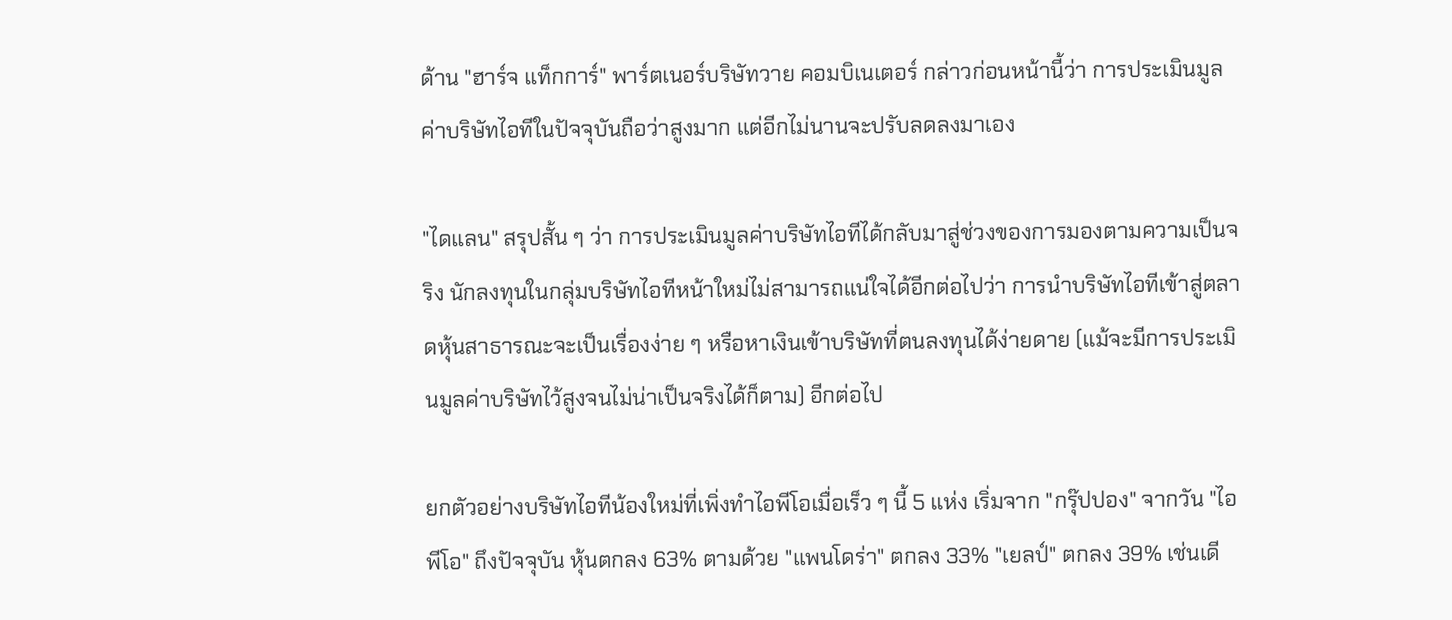ด้าน "ฮาร์จ แท็กการ์" พาร์ตเนอร์บริษัทวาย คอมบิเนเตอร์ กล่าวก่อนหน้านี้ว่า การประเมินมูลค่าบริษัทไอทีในปัจจุบันถือว่าสูงมาก แต่อีกไม่นานจะปรับลดลงมาเอง

"ไดแลน" สรุปสั้น ๆ ว่า การประเมินมูลค่าบริษัทไอทีได้กลับมาสู่ช่วงของการมองตามความเป็นจริง นักลงทุนในกลุ่มบริษัทไอทีหน้าใหม่ไม่สามารถแน่ใจได้อีกต่อไปว่า การนำบริษัทไอทีเข้าสู่ตลาดหุ้นสาธารณะจะเป็นเรื่องง่าย ๆ หรือหาเงินเข้าบริษัทที่ตนลงทุนได้ง่ายดาย (แม้จะมีการประเมินมูลค่าบริษัทไว้สูงจนไม่น่าเป็นจริงได้ก็ตาม) อีกต่อไป

ยกตัวอย่างบริษัทไอทีน้องใหม่ที่เพิ่งทำไอพีโอเมื่อเร็ว ๆ นี้ 5 แห่ง เริ่มจาก "กรุ๊ปปอง" จากวัน "ไอพีโอ" ถึงปัจจุบัน หุ้นตกลง 63% ตามด้วย "แพนโดร่า" ตกลง 33% "เยลป์" ตกลง 39% เช่นเดี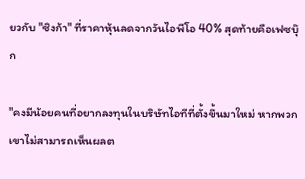ยวกับ "ซิงก้า" ที่ราคาหุ้นลดจากวันไอพีโอ 40% สุดท้ายคือเฟซบุ๊ก

"คงมีน้อยคนที่อยากลงทุนในบริษัทไอทีที่ตั้งขึ้นมาใหม่ หากพวกเขาไม่สามารถเห็นผลต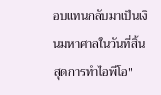อบแทนกลับมาเป็นเงินมหาศาลในวันที่สิ้นสุดการทำไอพีโอ"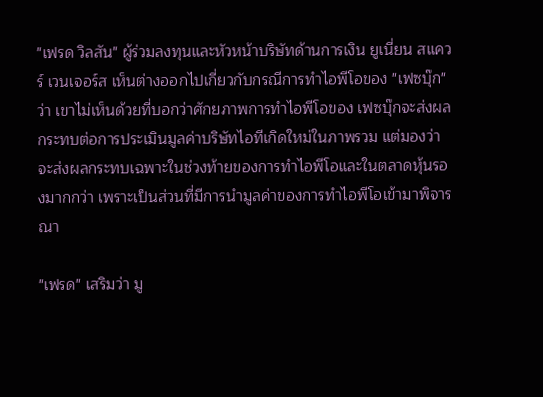"เฟรด วิลสัน" ผู้ร่วมลงทุนและหัวหน้าบริษัทด้านการเงิน ยูเนี่ยน สแควร์ เวนเจอร์ส เห็นต่างออกไปเกี่ยวกับกรณีการทำไอพีโอของ "เฟซบุ๊ก" ว่า เขาไม่เห็นด้วยที่บอกว่าศักยภาพการทำไอพีโอของ เฟซบุ๊กจะส่งผลกระทบต่อการประเมินมูลค่าบริษัทไอทีเกิดใหม่ในภาพรวม แต่มองว่าจะส่งผลกระทบเฉพาะในช่วงท้ายของการทำไอพีโอและในตลาดหุ้นรองมากกว่า เพราะเป็นส่วนที่มีการนำมูลค่าของการทำไอพีโอเข้ามาพิจารณา

"เฟรด" เสริมว่า มู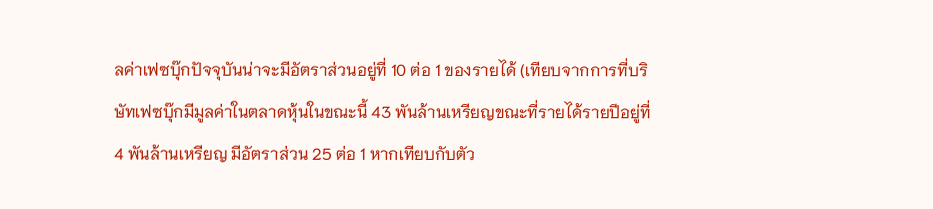ลค่าเฟซบุ๊กปัจจุบันน่าจะมีอัตราส่วนอยู่ที่ 10 ต่อ 1 ของรายได้ (เทียบจากการที่บริษัทเฟซบุ๊กมีมูลค่าในตลาดหุ้นในขณะนี้ 43 พันล้านเหรียญขณะที่รายได้รายปีอยู่ที่ 4 พันล้านเหรียญ มีอัตราส่วน 25 ต่อ 1 หากเทียบกับตัว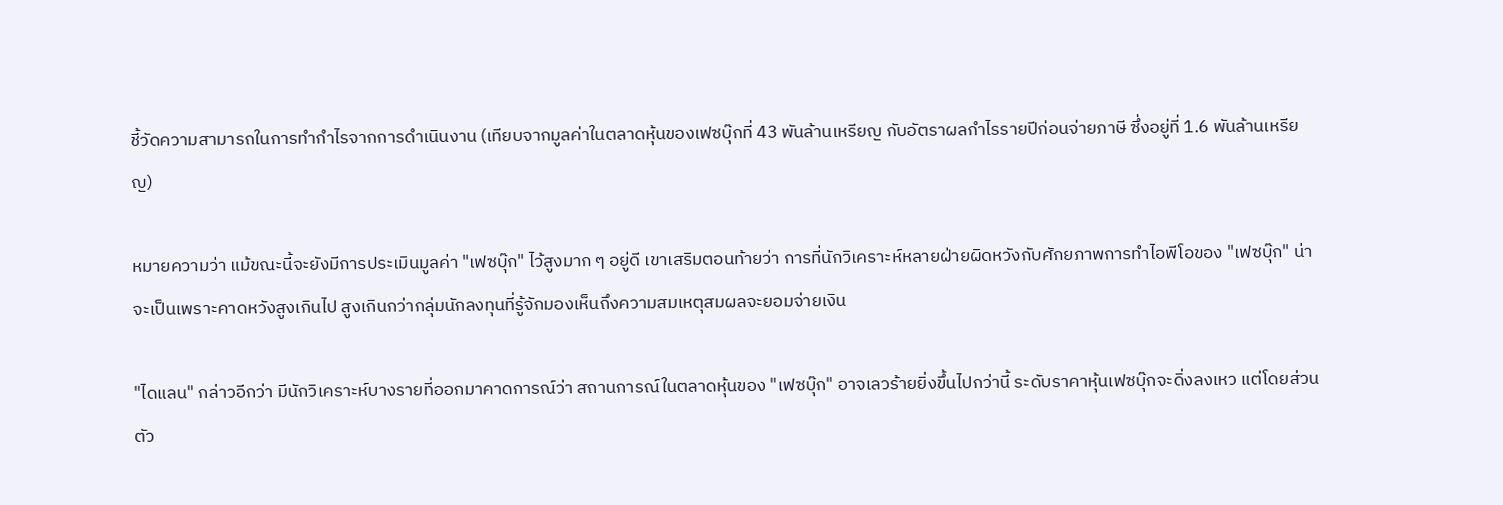ชี้วัดความสามารถในการทำกำไรจากการดำเนินงาน (เทียบจากมูลค่าในตลาดหุ้นของเฟซบุ๊กที่ 43 พันล้านเหรียญ กับอัตราผลกำไรรายปีก่อนจ่ายภาษี ซึ่งอยู่ที่ 1.6 พันล้านเหรียญ)

หมายความว่า แม้ขณะนี้จะยังมีการประเมินมูลค่า "เฟซบุ๊ก" ไว้สูงมาก ๆ อยู่ดี เขาเสริมตอนท้ายว่า การที่นักวิเคราะห์หลายฝ่ายผิดหวังกับศักยภาพการทำไอพีโอของ "เฟซบุ๊ก" น่าจะเป็นเพราะคาดหวังสูงเกินไป สูงเกินกว่ากลุ่มนักลงทุนที่รู้จักมองเห็นถึงความสมเหตุสมผลจะยอมจ่ายเงิน

"ไดแลน" กล่าวอีกว่า มีนักวิเคราะห์บางรายที่ออกมาคาดการณ์ว่า สถานการณ์ในตลาดหุ้นของ "เฟซบุ๊ก" อาจเลวร้ายยิ่งขึ้นไปกว่านี้ ระดับราคาหุ้นเฟซบุ๊กจะดิ่งลงเหว แต่โดยส่วนตัว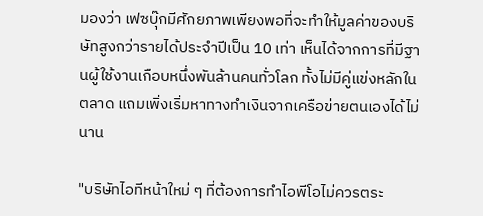มองว่า เฟซบุ๊กมีศักยภาพเพียงพอที่จะทำให้มูลค่าของบริษัทสูงกว่ารายได้ประจำปีเป็น 10 เท่า เห็นได้จากการที่มีฐานผู้ใช้งานเกือบหนึ่งพันล้านคนทั่วโลก ทั้งไม่มีคู่แข่งหลักในตลาด แถมเพิ่งเริ่มหาทางทำเงินจากเครือข่ายตนเองได้ไม่นาน

"บริษัทไอทีหน้าใหม่ ๆ ที่ต้องการทำไอพีโอไม่ควรตระ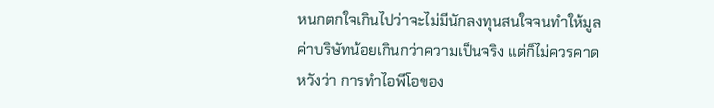หนกตกใจเกินไปว่าจะไม่มีนักลงทุนสนใจจนทำให้มูลค่าบริษัทน้อยเกินกว่าความเป็นจริง แต่ก็ไม่ควรคาดหวังว่า การทำไอพีโอของ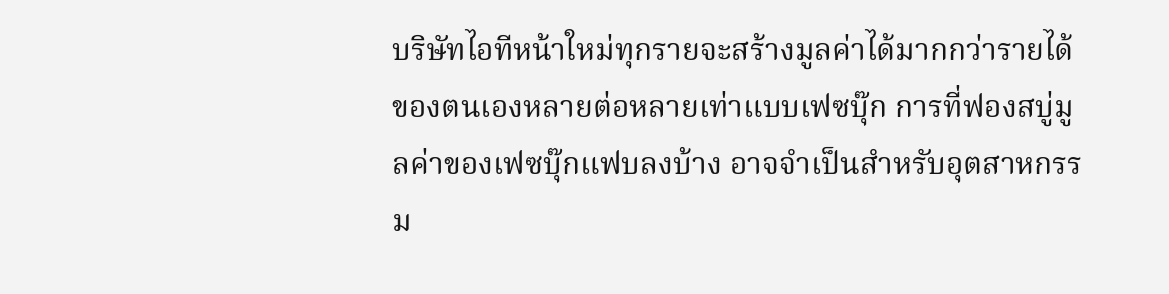บริษัทไอทีหน้าใหม่ทุกรายจะสร้างมูลค่าได้มากกว่ารายได้ของตนเองหลายต่อหลายเท่าแบบเฟซบุ๊ก การที่ฟองสบู่มูลค่าของเฟซบุ๊กแฟบลงบ้าง อาจจำเป็นสำหรับอุตสาหกรรม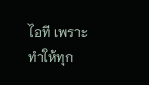ไอที เพราะทำให้ทุก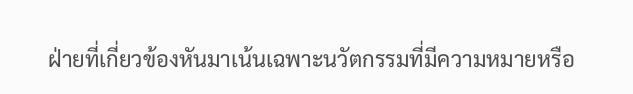ฝ่ายที่เกี่ยวข้องหันมาเน้นเฉพาะนวัตกรรมที่มีความหมายหรือ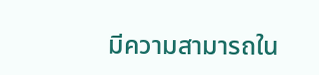มีความสามารถใน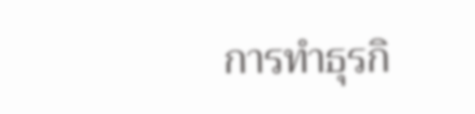การทำธุรกิ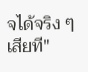จได้จริง ๆ เสียที"